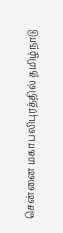சென்னை மகாபலிபுரத்தில் தமிழ்நாடு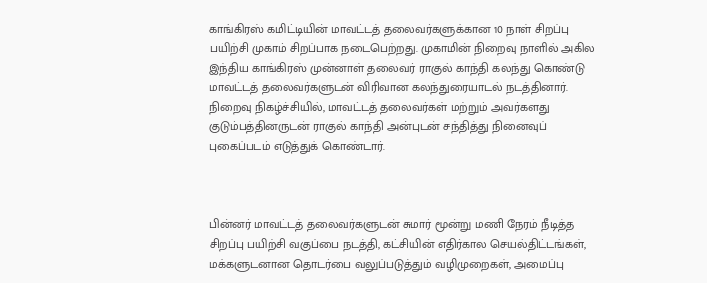காங்கிரஸ் கமிட்டியின் மாவட்டத் தலைவர்களுக்கான 10 நாள் சிறப்பு பயிற்சி முகாம் சிறப்பாக நடைபெற்றது. முகாமின் நிறைவு நாளில் அகில இந்திய காங்கிரஸ் முன்னாள் தலைவர் ராகுல் காந்தி கலந்து கொண்டு மாவட்டத் தலைவர்களுடன் விரிவான கலந்துரையாடல் நடத்தினார். நிறைவு நிகழ்ச்சியில், மாவட்டத் தலைவர்கள் மற்றும் அவர்களது குடும்பத்தினருடன் ராகுல் காந்தி அன்புடன் சந்தித்து நினைவுப் புகைப்படம் எடுத்துக் கொண்டார்.



பின்னர் மாவட்டத் தலைவர்களுடன் சுமார் மூன்று மணி நேரம் நீடித்த சிறப்பு பயிற்சி வகுப்பை நடத்தி, கட்சியின் எதிர்கால செயல்திட்டங்கள், மக்களுடனான தொடர்பை வலுப்படுத்தும் வழிமுறைகள், அமைப்பு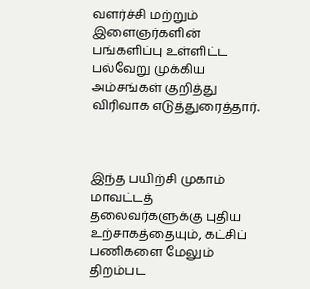வளர்ச்சி மற்றும் இளைஞர்களின் பங்களிப்பு உள்ளிட்ட பல்வேறு முக்கிய அம்சங்கள் குறித்து விரிவாக எடுத்துரைத்தார்.



இந்த பயிற்சி முகாம் மாவட்டத் தலைவர்களுக்கு புதிய உற்சாகத்தையும், கட்சிப் பணிகளை மேலும் திறம்பட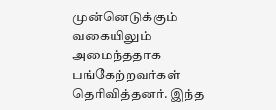முன்னெடுக்கும் வகையிலும் அமைந்ததாக பங்கேற்றவர்கள் தெரிவித்தனர். இந்த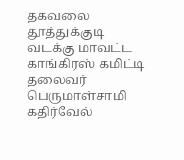தகவலை தூத்துக்குடி வடக்கு மாவட்ட காங்கிரஸ் கமிட்டி தலைவர் பெருமாள்சாமி கதிர்வேல்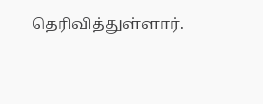தெரிவித்துள்ளார்.